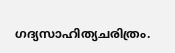ഗദ്യസാഹിത്യചരിത്രം.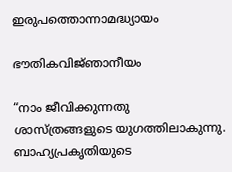ഇരുപത്തൊന്നാമദ്ധ്യായം

ഭൗതികവിജ്‌ഞാനീയം

“നാം ജീവിക്കുന്നതു ശാസ്ത്രങ്ങളുടെ യുഗത്തിലാകുന്നു. ബാഹ്യപ്രകൃതിയുടെ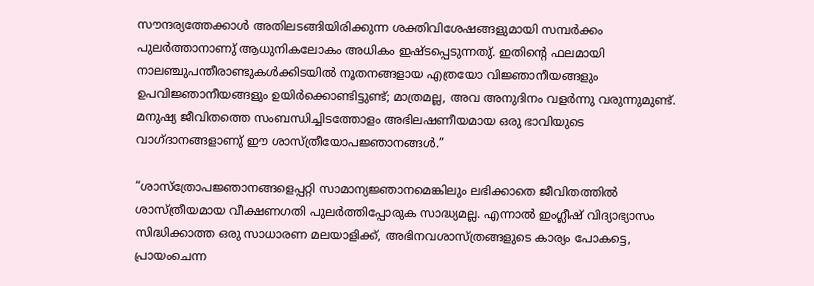സൗന്ദര്യത്തേക്കാൾ അതിലടങ്ങിയിരിക്കുന്ന ശക്തിവിശേഷങ്ങളുമായി സമ്പർക്കം പുലർത്താനാണു് ആധുനികലോകം അധികം ഇഷ്ടപ്പെടുന്നതു്. ഇതിൻ്റെ ഫലമായി നാലഞ്ചുപന്തീരാണ്ടുകൾക്കിടയിൽ നൂതനങ്ങളായ എത്രയോ വിജ്ഞാനീയങ്ങളും ഉപവിജ്ഞാനീയങ്ങളും ഉയിർക്കൊണ്ടിട്ടുണ്ട്; മാത്രമല്ല, അവ അനുദിനം വളർന്നു വരുന്നുമുണ്ട്. മനുഷ്യ ജീവിതത്തെ സംബന്ധിച്ചിടത്തോളം അഭിലഷണീയമായ ഒരു ഭാവിയുടെ വാഗ്ദാനങ്ങളാണു് ഈ ശാസ്ത്രീയോപജ്ഞാനങ്ങൾ.”

“ശാസ്ത്രോപജ്ഞാനങ്ങളെപ്പറ്റി സാമാന്യജ്ഞാനമെങ്കിലും ലഭിക്കാതെ ജീവിതത്തിൽ ശാസ്ത്രീയമായ വീക്ഷണഗതി പുലർത്തിപ്പോരുക സാദ്ധ്യമല്ല. എന്നാൽ ഇംഗ്ലീഷ് വിദ്യാഭ്യാസം സിദ്ധിക്കാത്ത ഒരു സാധാരണ മലയാളിക്ക്, അഭിനവശാസ്ത്രങ്ങളുടെ കാര്യം പോകട്ടെ, പ്രായംചെന്ന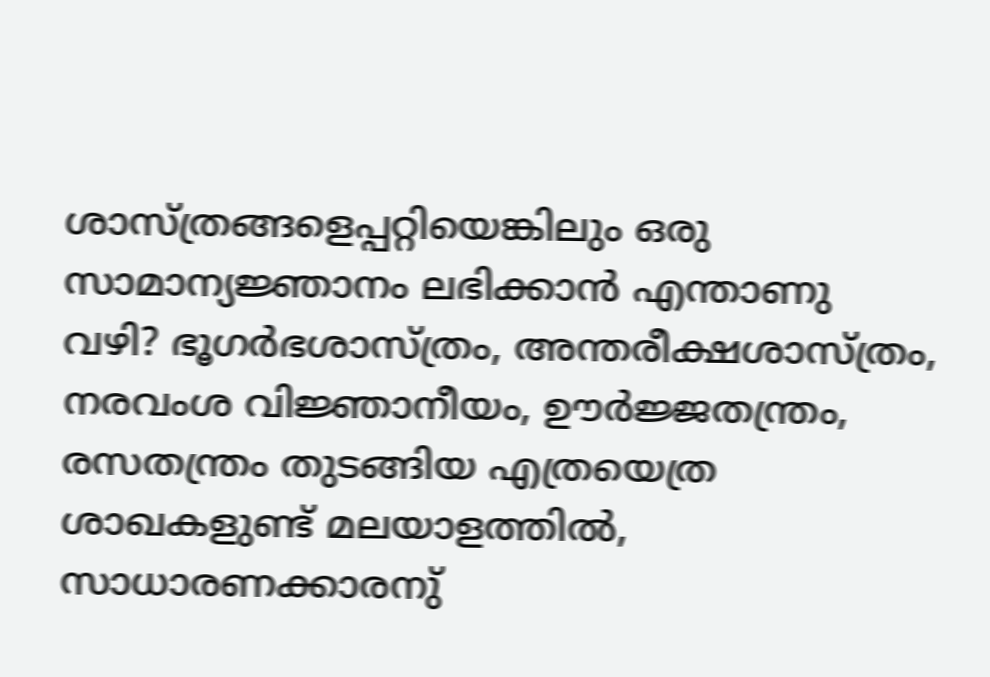ശാസ്ത്രങ്ങളെപ്പറ്റിയെങ്കിലും ഒരു സാമാന്യജ്ഞാനം ലഭിക്കാൻ എന്താണു വഴി? ഭൂഗർഭശാസ്ത്രം, അന്തരീക്ഷശാസ്ത്രം, നരവംശ വിജ്ഞാനീയം, ഊർജ്ജതന്ത്രം, രസതന്ത്രം തുടങ്ങിയ എത്രയെത്ര ശാഖകളുണ്ട് മലയാളത്തിൽ, സാധാരണക്കാരനു്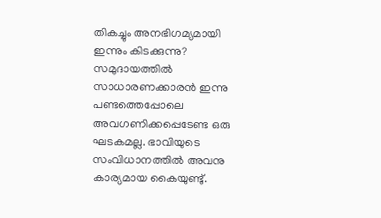തികച്ചും അനഭിഗമ്യമായി ഇന്നും കിടക്കുന്നു? സമുദായത്തിൽ സാധാരണക്കാരൻ ഇന്നു പണ്ടത്തെപ്പോലെ അവഗണിക്കപ്പെടേണ്ട ഒരു ഘടകമല്ല. ഭാവിയുടെ സംവിധാനത്തിൽ അവനു കാര്യമായ കൈയുണ്ടു്.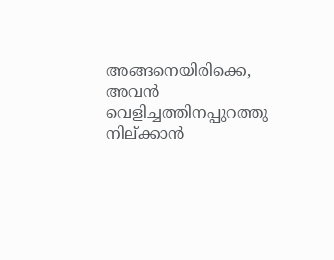അങ്ങനെയിരിക്കെ, അവൻ വെളിച്ചത്തിനപ്പുറത്തു നില്ക്കാൻ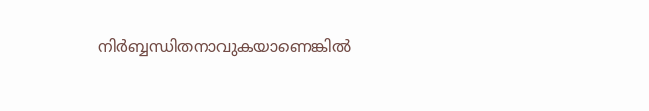നിർബ്ബന്ധിതനാവുകയാണെങ്കിൽ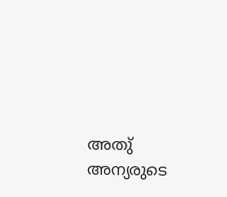അതു് അന്യരുടെ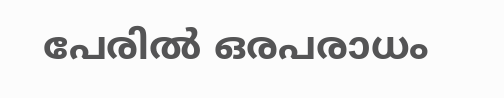പേരിൽ ഒരപരാധം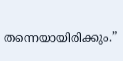തന്നെയായിരിക്കും.”